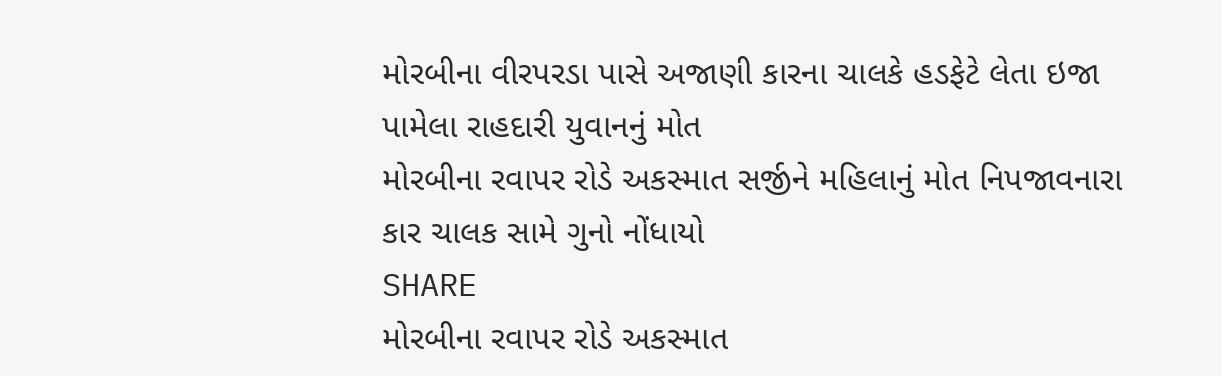મોરબીના વીરપરડા પાસે અજાણી કારના ચાલકે હડફેટે લેતા ઇજા પામેલા રાહદારી યુવાનનું મોત
મોરબીના રવાપર રોડે અકસ્માત સર્જીને મહિલાનું મોત નિપજાવનારા કાર ચાલક સામે ગુનો નોંધાયો
SHARE
મોરબીના રવાપર રોડે અકસ્માત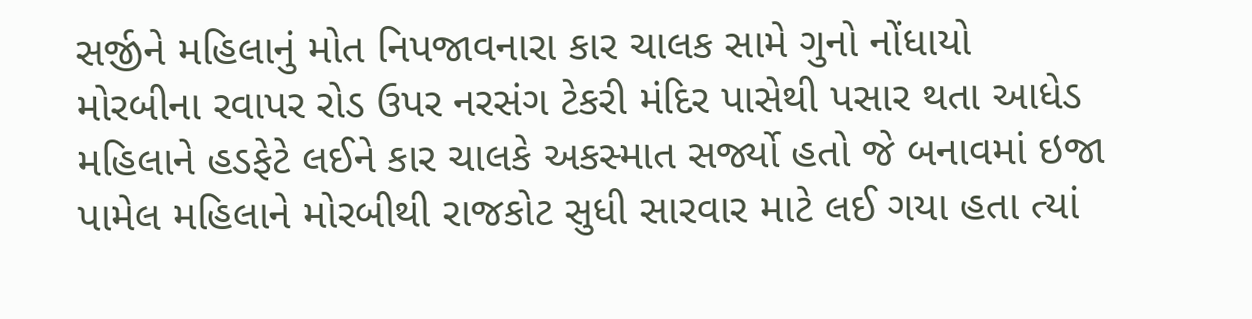સર્જીને મહિલાનું મોત નિપજાવનારા કાર ચાલક સામે ગુનો નોંધાયો
મોરબીના રવાપર રોડ ઉપર નરસંગ ટેકરી મંદિર પાસેથી પસાર થતા આધેડ મહિલાને હડફેટે લઈને કાર ચાલકે અકસ્માત સર્જ્યો હતો જે બનાવમાં ઇજા પામેલ મહિલાને મોરબીથી રાજકોટ સુધી સારવાર માટે લઈ ગયા હતા ત્યાં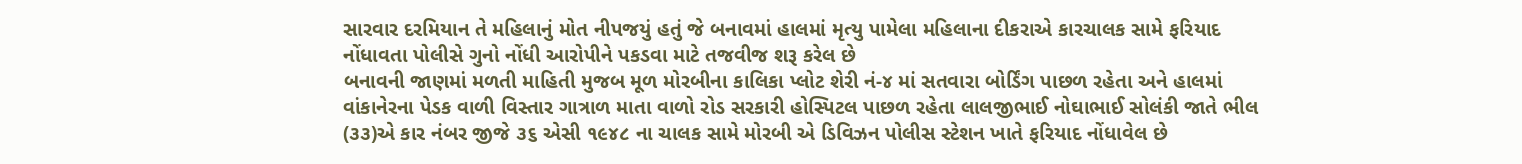સારવાર દરમિયાન તે મહિલાનું મોત નીપજયું હતું જે બનાવમાં હાલમાં મૃત્યુ પામેલા મહિલાના દીકરાએ કારચાલક સામે ફરિયાદ નોંધાવતા પોલીસે ગુનો નોંધી આરોપીને પકડવા માટે તજવીજ શરૂ કરેલ છે
બનાવની જાણમાં મળતી માહિતી મુજબ મૂળ મોરબીના કાલિકા પ્લોટ શેરી નં-૪ માં સતવારા બોર્ડિંગ પાછળ રહેતા અને હાલમાં વાંકાનેરના પેડક વાળી વિસ્તાર ગાત્રાળ માતા વાળો રોડ સરકારી હોસ્પિટલ પાછળ રહેતા લાલજીભાઈ નોઘાભાઈ સોલંકી જાતે ભીલ (૩૩)એ કાર નંબર જીજે ૩૬ એસી ૧૯૪૮ ના ચાલક સામે મોરબી એ ડિવિઝન પોલીસ સ્ટેશન ખાતે ફરિયાદ નોંધાવેલ છે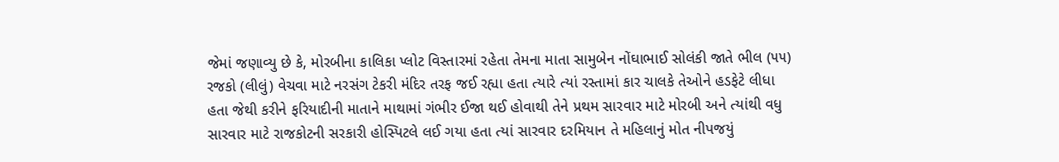જેમાં જણાવ્યુ છે કે, મોરબીના કાલિકા પ્લોટ વિસ્તારમાં રહેતા તેમના માતા સામુબેન નોંઘાભાઈ સોલંકી જાતે ભીલ (૫૫) રજકો (લીલું) વેચવા માટે નરસંગ ટેકરી મંદિર તરફ જઈ રહ્યા હતા ત્યારે ત્યાં રસ્તામાં કાર ચાલકે તેઓને હડફેટે લીધા હતા જેથી કરીને ફરિયાદીની માતાને માથામાં ગંભીર ઈજા થઈ હોવાથી તેને પ્રથમ સારવાર માટે મોરબી અને ત્યાંથી વધુ સારવાર માટે રાજકોટની સરકારી હોસ્પિટલે લઈ ગયા હતા ત્યાં સારવાર દરમિયાન તે મહિલાનું મોત નીપજયું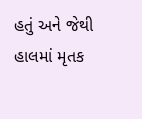હતું અને જેથી હાલમાં મૃતક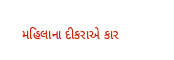મહિલાના દીકરાએ કાર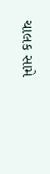ચાલક સામે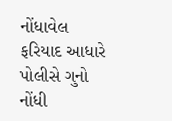નોંધાવેલ ફરિયાદ આધારે પોલીસે ગુનો નોંધી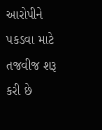આરોપીને પકડવા માટે તજવીજ શરૂ કરી છે